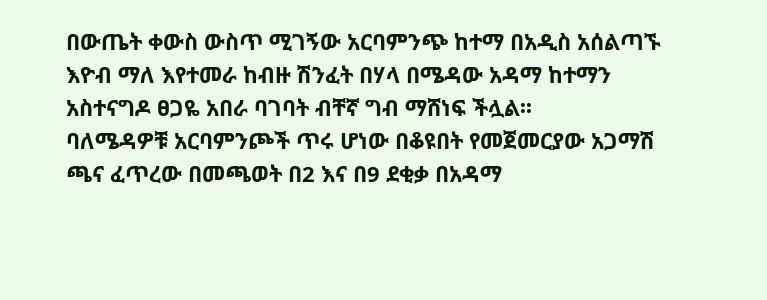በውጤት ቀውስ ውስጥ ሚገኝው አርባምንጭ ከተማ በአዲስ አሰልጣኙ እዮብ ማለ እየተመራ ከብዙ ሽንፈት በሃላ በሜዳው አዳማ ከተማን አስተናግዶ ፀጋዬ አበራ ባገባት ብቸኛ ግብ ማሸነፍ ችሏል፡፡
ባለሜዳዎቹ አርባምንጮች ጥሩ ሆነው በቆዩበት የመጀመርያው አጋማሽ ጫና ፈጥረው በመጫወት በ2 እና በ9 ደቂቃ በአዳማ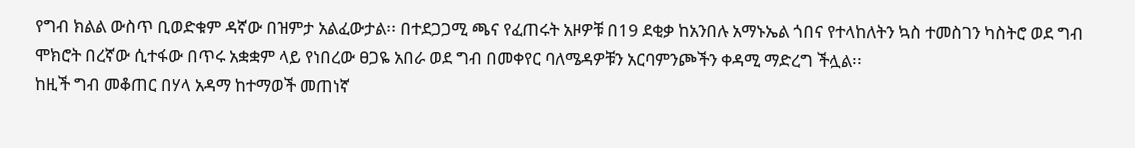የግብ ክልል ውስጥ ቢወድቁም ዳኛው በዝምታ አልፈውታል፡፡ በተደጋጋሚ ጫና የፈጠሩት አዞዎቹ በ19 ደቂቃ ከአንበሉ አማኑኤል ጎበና የተላከለትን ኳስ ተመስገን ካስትሮ ወደ ግብ ሞክሮት በረኛው ሲተፋው በጥሩ አቋቋም ላይ የነበረው ፀጋዬ አበራ ወደ ግብ በመቀየር ባለሜዳዎቹን አርባምንጮችን ቀዳሚ ማድረግ ችሏል፡፡
ከዚች ግብ መቆጠር በሃላ አዳማ ከተማወች መጠነኛ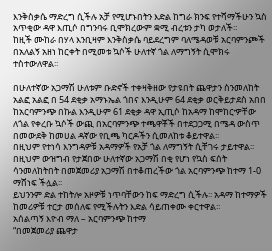እንቅስቃሴ ማድረግ ሲችሉ አቻ የሚሆኑበትን እድል ከግራ ክንፍ የተሻማችሁን ኳስ አጥቂው ዳዋ እጢሶ በግንባሩ ቢሞክረውም ቋሚ ብረቱን ታካ ወታለች፡፡
ከዚች ሙከራ በሃላ እንቢዛም እንቅስቃሴ ባይደረግም ባለሜዳወቹ አርባምንጮች በአለልኝ አዘነ ከርቀት በሚመቱ ኳሶች ሁለተኛ ጎል ለማግኝት ሲሞክሩ ተስተውለዋል፡፡

በሁለተኛው አጋማሽ ሁለቱም ቡድኖች ተቀዛቅዘው የታዩበት ጨዋታን ስንመለከት አልፎ አልፎ በ 54 ደቂቃ አማኑኤል ጎበና እንዲሁም 64 ደቂቃ ወርቅይታደስ አበበ ከአርባምንጭ በኩል እንዲሁም 61 ደቂቃ ዳዋ ኢጢሶ ከአዳማ ከሞከርዏቸው ለጎል የቀረቡ ኳሶች ውጪ በአርባምንጭ ተጫዋቾች በተደጋጋሚ በሜዳ ውስጥ በመውደቅ ከመሀል ዳኛው የቢጫ ካርዶችን ሲመለከቱ ቆይተዋል፡፡
በዚህም የተነሳ እንግዳዎቹ አዳማዎች የአቻ ጎል ለማግኝት ሲቸገሩ ታይተዋል፡፡
በዚህም ውዝግብ የታጀበው ሁለተኛው አጋማሽ በቂ የሆነ የኳስ ፍሰት ሳንመለከትበት በመጀመሪያ አጋማሽ በተቆጠረችው ጎል አርባምንጭ ከተማ 1-0 ማሸነፍ ችሏል፡፡
ይህንንም ድል ተከትሎ አዞዎቹ ነጥባቸውን ከፍ ማድረግ ሲችሉ፡፡ አዳማ ከተማዎች ከመሪዎቹ ተርታ መሰለፍ የሚችሉትን እድል ሳይጠቀሙ ቀርተዋል፡፡
አሰልጣኝ እዮብ ማለ – አርባምንጭ ከተማ
“በመጀመሪያ ጨዋታ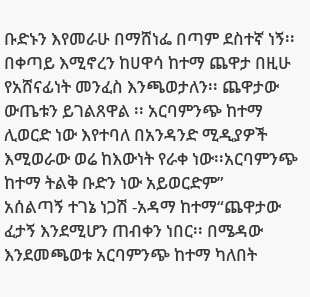ቡድኑን እየመራሁ በማሸነፌ በጣም ደስተኛ ነኝ፡፡ በቀጣይ እሚኖረን ከሀዋሳ ከተማ ጨዋታ በዚሁ የአሸናፊነት መንፈስ እንጫወታለን፡፡ ጨዋታው ውጤቱን ይገልጸዋል ፡፡ አርባምንጭ ከተማ ሊወርድ ነው እየተባለ በአንዳንድ ሚዲያዎች እሚወራው ወሬ ከእውነት የራቀ ነው፡፡አርባምንጭ ከተማ ትልቅ ቡድን ነው አይወርድም”
አሰልጣኝ ተገኔ ነጋሽ -አዳማ ከተማ“ጨዋታው ፈታኝ እንደሚሆን ጠብቀን ነበር፡፡ በሜዳው እንደመጫወቱ አርባምንጭ ከተማ ካለበት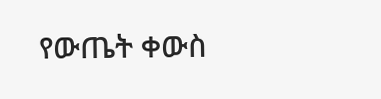የውጤት ቀውስ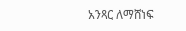አንጻር ለማሸነፍ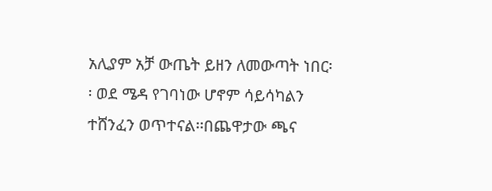አሊያም አቻ ውጤት ይዘን ለመውጣት ነበር፡፡ ወደ ሜዳ የገባነው ሆኖም ሳይሳካልን ተሸንፈን ወጥተናል፡፡በጨዋታው ጫና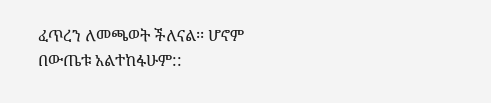ፈጥረን ለመጫወት ችለናል፡፡ ሆኖም በውጤቱ አልተከፋሁም::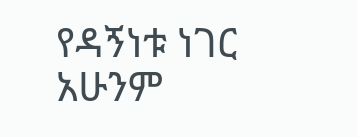የዳኝነቱ ነገር አሁንም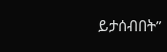ይታሰብበት”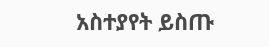አስተያየት ይስጡ